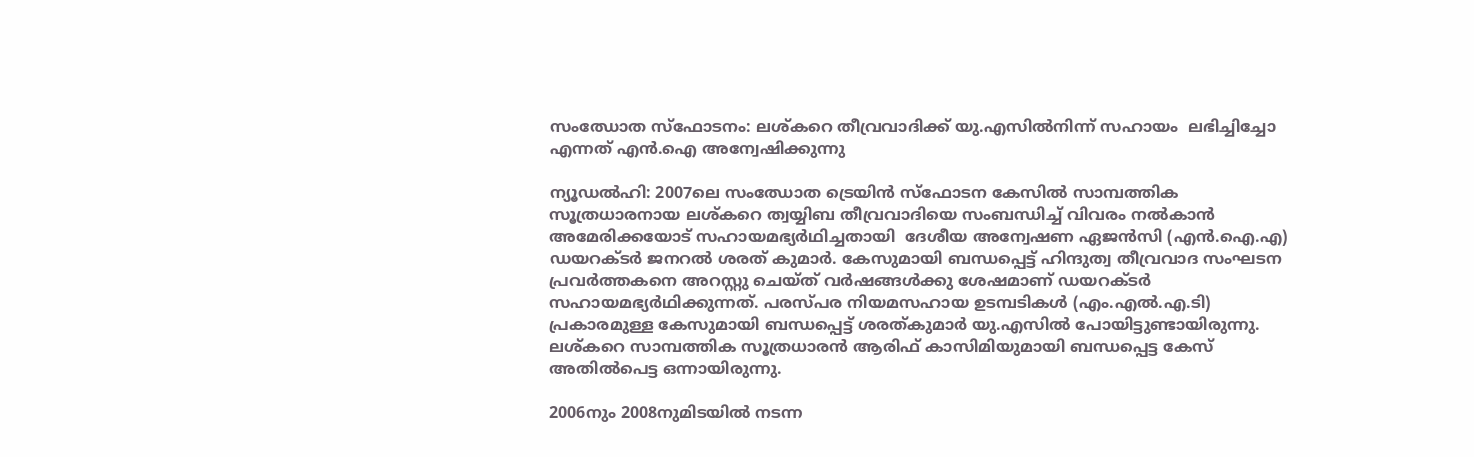സംഝോത സ്ഫോടനം: ലശ്കറെ തീവ്രവാദിക്ക് യു.എസില്‍നിന്ന് സഹായം  ലഭിച്ചിച്ചോ എന്നത് എന്‍.ഐ അന്വേഷിക്കുന്നു

ന്യൂഡല്‍ഹി: 2007ലെ സംഝോത ട്രെയിന്‍ സ്ഫോടന കേസില്‍ സാമ്പത്തിക സൂത്രധാരനായ ലശ്കറെ ത്വയ്യിബ തീവ്രവാദിയെ സംബന്ധിച്ച് വിവരം നല്‍കാന്‍ അമേരിക്കയോട് സഹായമഭ്യര്‍ഥിച്ചതായി  ദേശീയ അന്വേഷണ ഏജന്‍സി (എന്‍.ഐ.എ) ഡയറക്ടര്‍ ജനറല്‍ ശരത് കുമാര്‍. കേസുമായി ബന്ധപ്പെട്ട് ഹിന്ദുത്വ തീവ്രവാദ സംഘടന പ്രവര്‍ത്തകനെ അറസ്റ്റു ചെയ്ത് വര്‍ഷങ്ങള്‍ക്കു ശേഷമാണ് ഡയറക്ടര്‍ സഹായമഭ്യര്‍ഥിക്കുന്നത്. പരസ്പര നിയമസഹായ ഉടമ്പടികള്‍ (എം.എല്‍.എ.ടി) പ്രകാരമുള്ള കേസുമായി ബന്ധപ്പെട്ട് ശരത്കുമാര്‍ യു.എസില്‍ പോയിട്ടുണ്ടായിരുന്നു. ലശ്കറെ സാമ്പത്തിക സൂത്രധാരന്‍ ആരിഫ് കാസിമിയുമായി ബന്ധപ്പെട്ട കേസ് അതില്‍പെട്ട ഒന്നായിരുന്നു.

2006നും 2008നുമിടയില്‍ നടന്ന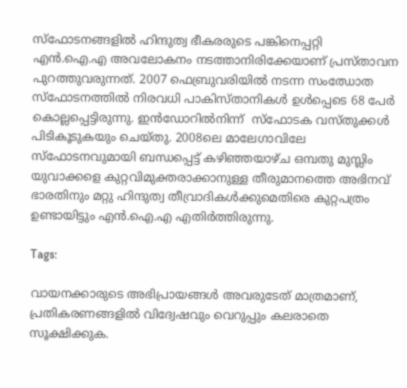സ്ഫോടനങ്ങളില്‍ ഹിന്ദുത്വ ഭീകരരുടെ പങ്കിനെപ്പറ്റി എന്‍.ഐ.എ അവലോകനം നടത്താനിരിക്കേയാണ് പ്രസ്താവന പുറത്തുവരുന്നത്. 2007 ഫെബ്രുവരിയില്‍ നടന്ന സംഝോത സ്ഫോടനത്തില്‍ നിരവധി പാകിസ്താനികള്‍ ഉള്‍പ്പെടെ 68 പേര്‍ കൊല്ലപ്പെട്ടിരുന്നു. ഇന്‍ഡോറില്‍നിന്ന്  സ്ഫോടക വസ്തുക്കള്‍ പിടികൂടുകയും ചെയ്തു. 2008ലെ മാലേഗാവിലേ സ്ഫോടനവുമായി ബന്ധപ്പെട്ട് കഴിഞ്ഞയാഴ്ച ഒമ്പതു മുസ്ലിം യുവാക്കളെ കുറ്റവിമുക്തരാക്കാനുള്ള തീരുമാനത്തെ അഭിനവ് ഭാരതിനും മറ്റു ഹിന്ദുത്വ തീവ്രാദികള്‍ക്കുമെതിരെ കുറ്റപത്രം ഉണ്ടായിട്ടും എന്‍.ഐ.എ എതിര്‍ത്തിരുന്നു.

Tags:

വായനക്കാരുടെ അഭിപ്രായങ്ങള്‍ അവരുടേത് മാത്രമാണ്, പ്രതികരണങ്ങളിൽ വിദ്വേഷവും വെറുപ്പും കലരാതെ സൂക്ഷിക്കുക.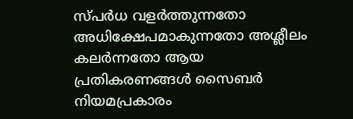സ്പർധ വളർത്തുന്നതോ അധിക്ഷേപമാകുന്നതോ അശ്ലീലം കലർന്നതോ ആയ പ്രതികരണങ്ങൾ സൈബർ നിയമപ്രകാരം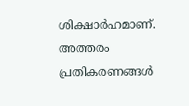ശിക്ഷാർഹമാണ്. അത്തരം പ്രതികരണങ്ങൾ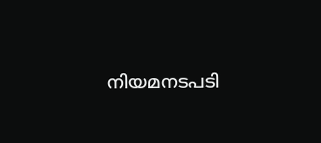നിയമനടപടി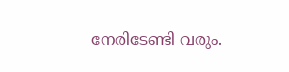നേരിടേണ്ടി വരും.